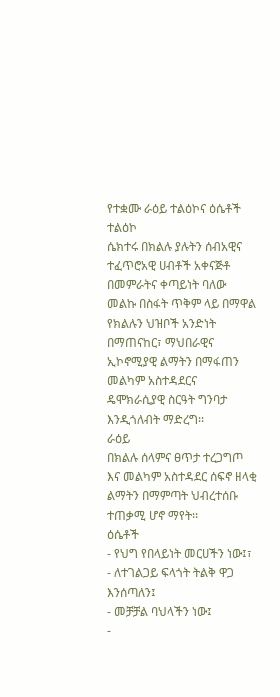የተቋሙ ራዕይ ተልዕኮና ዕሴቶች
ተልዕኮ
ሴክተሩ በክልሉ ያሉትን ሰብአዊና ተፈጥሮአዊ ሀብቶች አቀናጅቶ በመምራትና ቀጣይነት ባለው መልኩ በስፋት ጥቅም ላይ በማዋል የክልሉን ህዝቦች አንድነት በማጠናከር፣ ማህበራዊና ኢኮኖሚያዊ ልማትን በማፋጠን መልካም አስተዳደርና ዴሞክራሲያዊ ስርዓት ግንባታ እንዲጎለብት ማድረግ፡፡
ራዕይ
በክልሉ ሰላምና ፀጥታ ተረጋግጦ እና መልካም አስተዳደር ሰፍኖ ዘላቂ ልማትን በማምጣት ህብረተሰቡ ተጠቃሚ ሆኖ ማየት፡፡
ዕሴቶች
- የህግ የበላይነት መርሀችን ነው፤፣
- ለተገልጋይ ፍላጎት ትልቅ ዋጋ እንሰጣለን፤
- መቻቻል ባህላችን ነው፤
-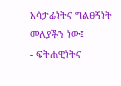አሳታፊነትና ግልፀኝነት መለያችን ነው፤
- ፍትሐዊነትና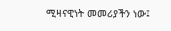ሚዛናዊነት መመሪያችን ነው፤